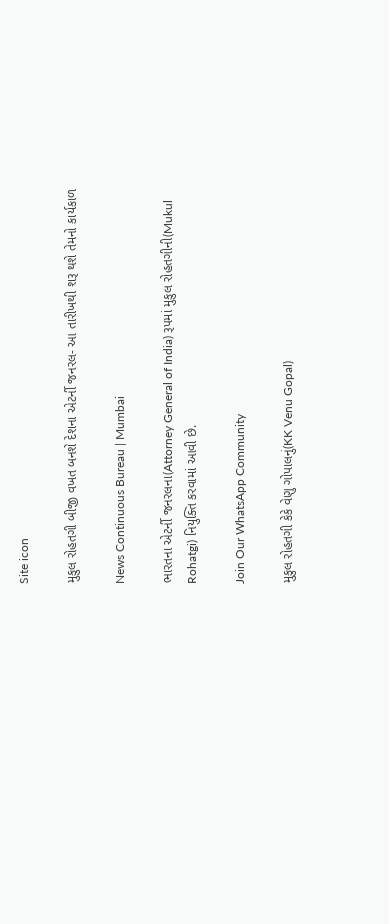Site icon

મુકુલ રોહતગી બીજી વખત બનશે દેશના એટર્ની જનરલ- આ તારીખથી શરૂ થશે તેમનો કાર્યકાળ

News Continuous Bureau | Mumbai

ભારતના એટર્ની જનરલના(Attorney General of India) રૂપમાં મુકુલ રોહતગીની(Mukul Rohatgi) નિયુક્તિ કરવામાં આવી છે.

Join Our WhatsApp Community

મુકુલ રોહતગી કેકે વેણુ ગોપાલનું(KK Venu Gopal)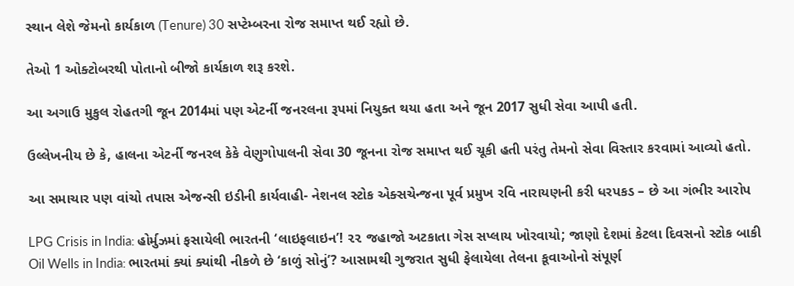સ્થાન લેશે જેમનો કાર્યકાળ (Tenure) 30 સપ્ટેમ્બરના રોજ સમાપ્ત થઈ રહ્યો છે.

તેઓ 1 ઓક્ટોબરથી પોતાનો બીજો કાર્યકાળ શરૂ કરશે.

આ અગાઉ મુકુલ રોહતગી જૂન 2014માં પણ એટર્ની જનરલના રૂપમાં નિયુક્ત થયા હતા અને જૂન 2017 સુધી સેવા આપી હતી.

ઉલ્લેખનીય છે કે, હાલના એટર્ની જનરલ કેકે વેણુગોપાલની સેવા 30 જૂનના રોજ સમાપ્ત થઈ ચૂકી હતી પરંતુ તેમનો સેવા વિસ્તાર કરવામાં આવ્યો હતો.

આ સમાચાર પણ વાંચો તપાસ એજન્સી ઇડીની કાર્યવાહી- નેશનલ સ્ટોક એક્સચેન્જના પૂર્વ પ્રમુખ રવિ નારાયણની કરી ધરપકડ – છે આ ગંભીર આરોપ

LPG Crisis in India: હોર્મુઝમાં ફસાયેલી ભારતની ‘લાઇફલાઇન’! ૨૨ જહાજો અટકાતા ગેસ સપ્લાય ખોરવાયો; જાણો દેશમાં કેટલા દિવસનો સ્ટોક બાકી
Oil Wells in India: ભારતમાં ક્યાં ક્યાંથી નીકળે છે ‘કાળું સોનું’? આસામથી ગુજરાત સુધી ફેલાયેલા તેલના કૂવાઓનો સંપૂર્ણ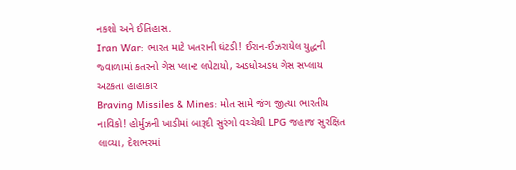નકશો અને ઈતિહાસ.
Iran War: ભારત માટે ખતરાની ઘંટડી! ઈરાન-ઈઝરાયેલ યુદ્ધની જ્વાળામાં કતરનો ગેસ પ્લાન્ટ લપેટાયો, અડધોઅડધ ગેસ સપ્લાય અટકતા હાહાકાર
Braving Missiles & Mines: મોત સામે જંગ જીત્યા ભારતીય નાવિકો! હોર્મુઝની ખાડીમાં બારૂદી સુરંગો વચ્ચેથી LPG જહાજ સુરક્ષિત લાવ્યા, દેશભરમાં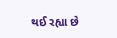થઈ રહ્યા છે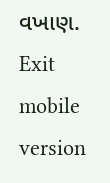વખાણ.
Exit mobile version